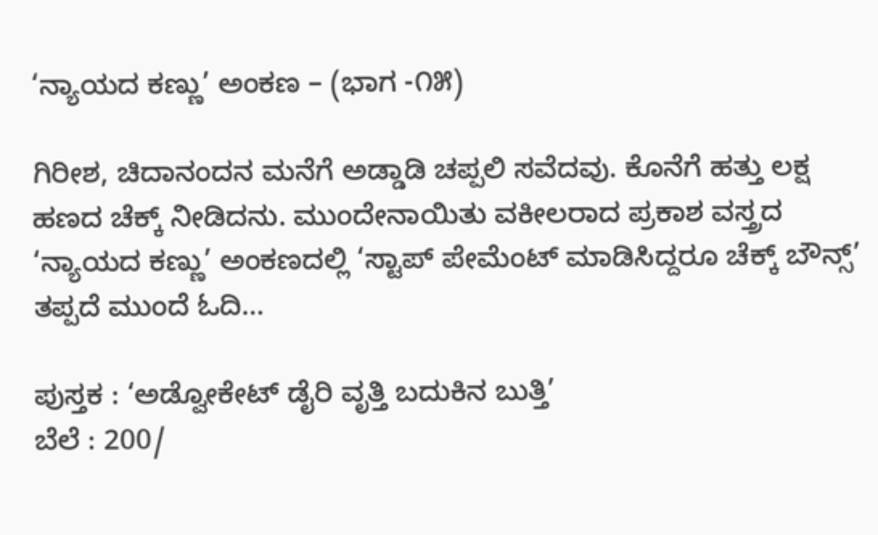‘ನ್ಯಾಯದ ಕಣ್ಣು’ ಅಂಕಣ – (ಭಾಗ -೧೫)

ಗಿರೀಶ, ಚಿದಾನಂದನ ಮನೆಗೆ ಅಡ್ಡಾಡಿ ಚಪ್ಪಲಿ ಸವೆದವು. ಕೊನೆಗೆ ಹತ್ತು ಲಕ್ಷ ಹಣದ ಚೆಕ್ಕ್ ನೀಡಿದನು. ಮುಂದೇನಾಯಿತು ವಕೀಲರಾದ ಪ್ರಕಾಶ ವಸ್ತ್ರದ ‘ನ್ಯಾಯದ ಕಣ್ಣು’ ಅಂಕಣದಲ್ಲಿ ‘ಸ್ಟಾಪ್ ಪೇಮೆಂಟ್ ಮಾಡಿಸಿದ್ದರೂ ಚೆಕ್ಕ್ ಬೌನ್ಸ್’ ತಪ್ಪದೆ ಮುಂದೆ ಓದಿ…

ಪುಸ್ತಕ : ‘ಅಡ್ವೋಕೇಟ್ ಡೈರಿ ವೃತ್ತಿ ಬದುಕಿನ ಬುತ್ತಿ’
ಬೆಲೆ : 200/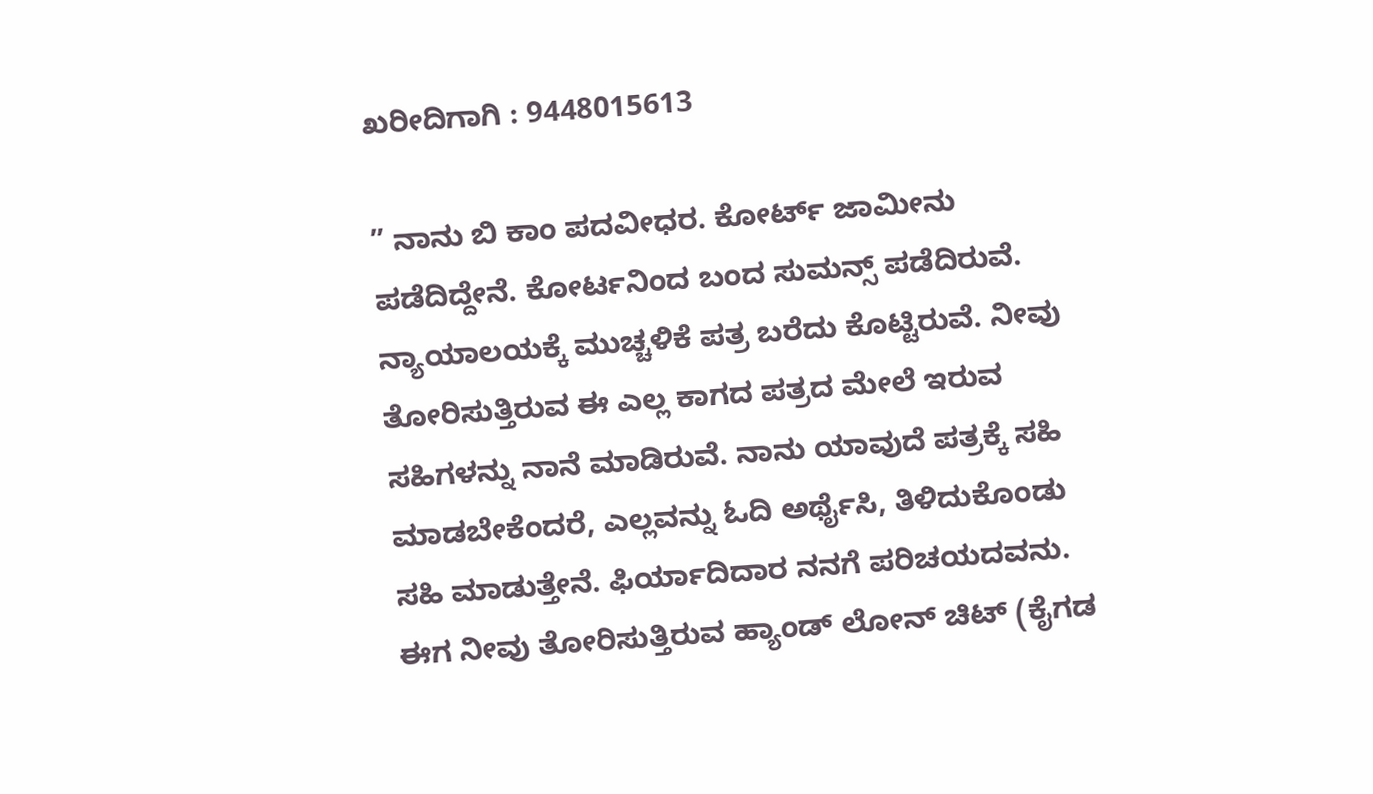ಖರೀದಿಗಾಗಿ : 9448015613

” ನಾನು ಬಿ ಕಾಂ ಪದವೀಧರ. ಕೋರ್ಟ್ ಜಾಮೀನು ಪಡೆದಿದ್ದೇನೆ. ಕೋರ್ಟನಿಂದ ಬಂದ ಸುಮನ್ಸ್ ಪಡೆದಿರುವೆ. ನ್ಯಾಯಾಲಯಕ್ಕೆ ಮುಚ್ಚಳಿಕೆ ಪತ್ರ ಬರೆದು ಕೊಟ್ಟಿರುವೆ. ನೀವು ತೋರಿಸುತ್ತಿರುವ ಈ ಎಲ್ಲ ಕಾಗದ ಪತ್ರದ ಮೇಲೆ ಇರುವ ಸಹಿಗಳನ್ನು ನಾನೆ ಮಾಡಿರುವೆ. ನಾನು ಯಾವುದೆ ಪತ್ರಕ್ಕೆ ಸಹಿ ಮಾಡಬೇಕೆಂದರೆ, ಎಲ್ಲವನ್ನು ಓದಿ ಅರ್ಥೈಸಿ, ತಿಳಿದುಕೊಂಡು ಸಹಿ ಮಾಡುತ್ತೇನೆ. ಫಿರ್ಯಾದಿದಾರ ನನಗೆ ಪರಿಚಯದವನು. ಈಗ ನೀವು ತೋರಿಸುತ್ತಿರುವ ಹ್ಯಾಂಡ್ ಲೋನ್ ಚಿಟ್ (ಕೈಗಡ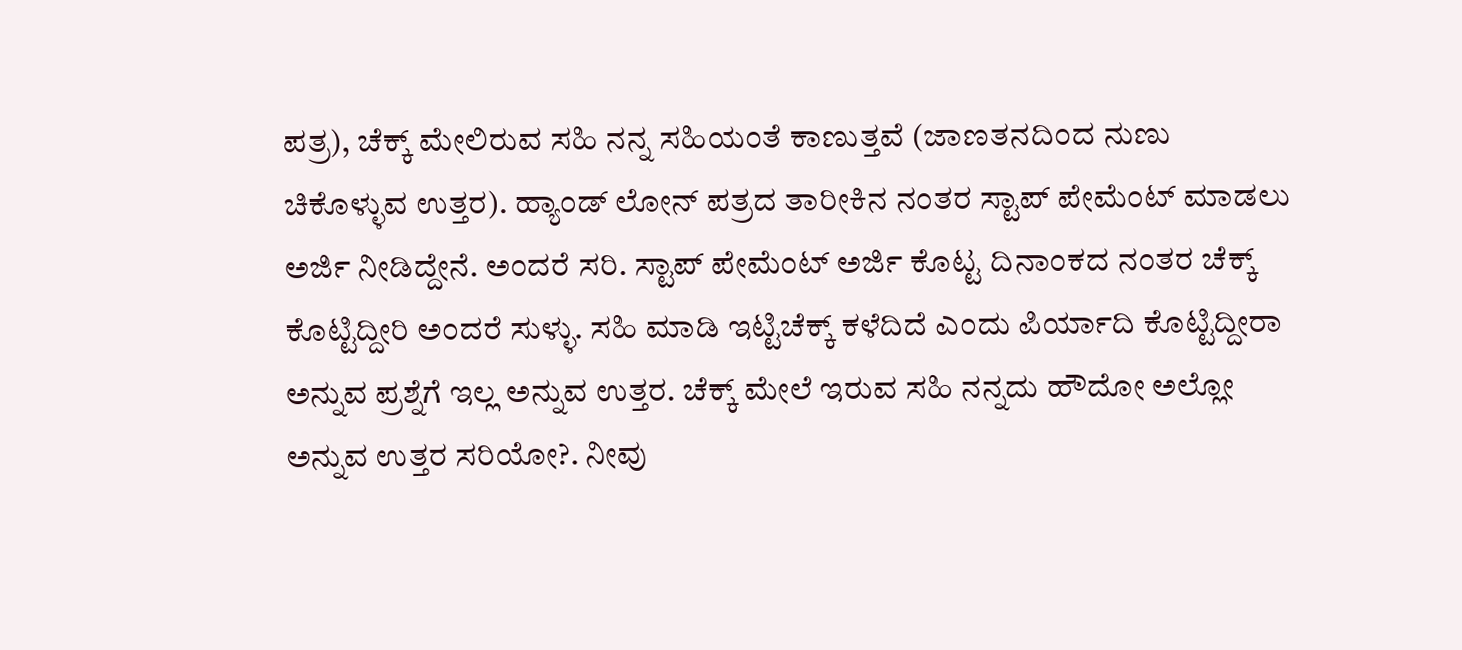ಪತ್ರ), ಚೆಕ್ಕ್ ಮೇಲಿರುವ ಸಹಿ ನನ್ನ ಸಹಿಯಂತೆ ಕಾಣುತ್ತವೆ (ಜಾಣತನದಿಂದ ನುಣು ಚಿಕೊಳ್ಳುವ ಉತ್ತರ). ಹ್ಯಾಂಡ್ ಲೋನ್ ಪತ್ರದ ತಾರೀಕಿನ ನಂತರ ಸ್ಟಾಪ್ ಪೇಮೆಂಟ್ ಮಾಡಲು ಅರ್ಜಿ ನೀಡಿದ್ದೇನೆ. ಅಂದರೆ ಸರಿ. ಸ್ಟಾಪ್ ಪೇಮೆಂಟ್ ಅರ್ಜಿ ಕೊಟ್ಟ ದಿನಾಂಕದ ನಂತರ ಚೆಕ್ಕ್ ಕೊಟ್ಟಿದ್ದೀರಿ ಅಂದರೆ ಸುಳ್ಳು. ಸಹಿ ಮಾಡಿ ಇಟ್ಟಿಚೆಕ್ಕ್ ಕಳೆದಿದೆ ಎಂದು ಪಿರ್ಯಾದಿ ಕೊಟ್ಟಿದ್ದೀರಾ ಅನ್ನುವ ಪ್ರಶ್ನೆಗೆ ಇಲ್ಲ ಅನ್ನುವ ಉತ್ತರ. ಚೆಕ್ಕ್ ಮೇಲೆ ಇರುವ ಸಹಿ ನನ್ನದು ಹೌದೋ ಅಲ್ಲೋ ಅನ್ನುವ ಉತ್ತರ ಸರಿಯೋ?. ನೀವು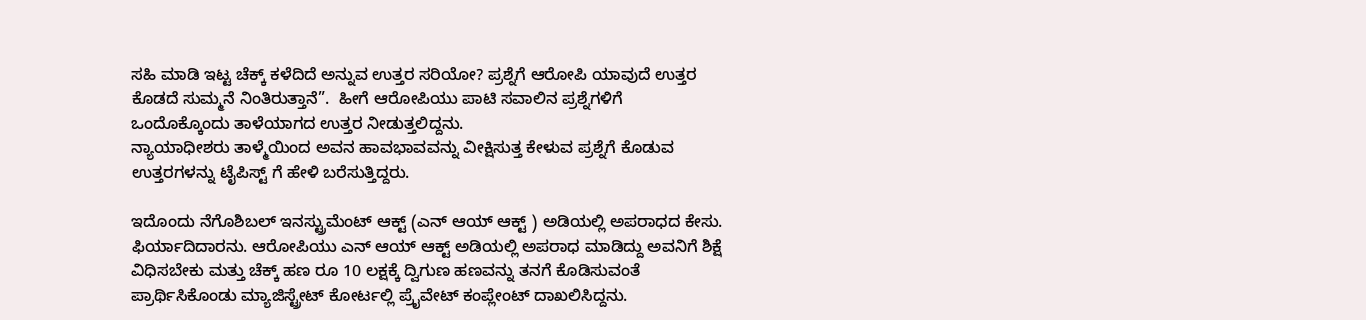ಸಹಿ ಮಾಡಿ ಇಟ್ಟ ಚೆಕ್ಕ್ ಕಳೆದಿದೆ ಅನ್ನುವ ಉತ್ತರ ಸರಿಯೋ? ಪ್ರಶ್ನೆಗೆ ಆರೋಪಿ ಯಾವುದೆ ಉತ್ತರ ಕೊಡದೆ ಸುಮ್ಮನೆ ನಿಂತಿರುತ್ತಾನೆ”.  ಹೀಗೆ ಆರೋಪಿಯು ಪಾಟಿ ಸವಾಲಿನ ಪ್ರಶ್ನೆಗಳಿಗೆ ಒಂದೊಕ್ಕೊಂದು ತಾಳೆಯಾಗದ ಉತ್ತರ ನೀಡುತ್ತಲಿದ್ದನು.
ನ್ಯಾಯಾಧೀಶರು ತಾಳ್ಮೆಯಿಂದ ಅವನ ಹಾವಭಾವವನ್ನು ವೀಕ್ಷಿಸುತ್ತ ಕೇಳುವ ಪ್ರಶ್ನೆಗೆ ಕೊಡುವ ಉತ್ತರಗಳನ್ನು ಟೈಪಿಸ್ಟ್ ಗೆ ಹೇಳಿ ಬರೆಸುತ್ತಿದ್ದರು.

ಇದೊಂದು ನೆಗೊಶಿಬಲ್ ಇನಸ್ಟ್ರುಮೆಂಟ್ ಆಕ್ಟ್ (ಎನ್ ಆಯ್ ಆಕ್ಟ್ ) ಅಡಿಯಲ್ಲಿ ಅಪರಾಧದ ಕೇಸು. ಫಿರ್ಯಾದಿದಾರನು. ಆರೋಪಿಯು ಎನ್ ಆಯ್ ಆಕ್ಟ್ ಅಡಿಯಲ್ಲಿ ಅಪರಾಧ ಮಾಡಿದ್ದು ಅವನಿಗೆ ಶಿಕ್ಷೆ ವಿಧಿಸಬೇಕು ಮತ್ತು ಚೆಕ್ಕ್ ಹಣ ರೂ 10 ಲಕ್ಷಕ್ಕೆ ದ್ವಿಗುಣ ಹಣವನ್ನು ತನಗೆ ಕೊಡಿಸುವಂತೆ ಪ್ರಾರ್ಥಿಸಿಕೊಂಡು ಮ್ಯಾಜಿಸ್ಟ್ರೇಟ್ ಕೋರ್ಟಲ್ಲಿ ಪ್ರೈವೇಟ್ ಕಂಪ್ಲೇಂಟ್ ದಾಖಲಿಸಿದ್ದನು.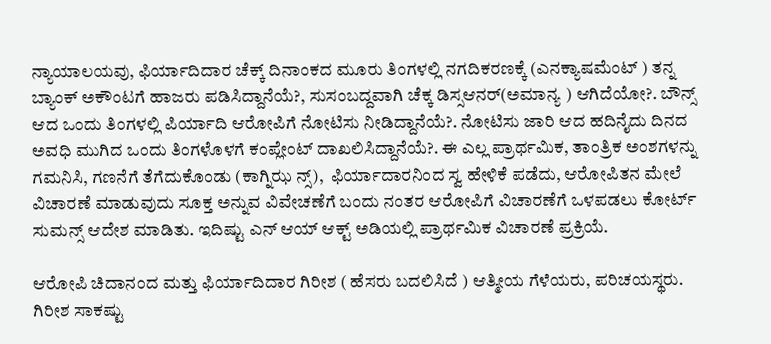ನ್ಯಾಯಾಲಯವು, ಫಿರ್ಯಾದಿದಾರ ಚೆಕ್ಕ್ ದಿನಾಂಕದ ಮೂರು ತಿಂಗಳಲ್ಲಿ ನಗದಿಕರಣಕ್ಕೆ (ಎನಕ್ಯಾಷಮೆಂಟ್ ) ತನ್ನ ಬ್ಯಾಂಕ್ ಅಕೌಂಟಗೆ ಹಾಜರು ಪಡಿಸಿದ್ದಾನೆಯೆ?, ಸುಸಂಬದ್ದವಾಗಿ ಚೆಕ್ಕ ಡಿಸ್ಸಆನರ್(ಅಮಾನ್ಯ ) ಆಗಿದೆಯೋ?. ಬೌನ್ಸ್ ಆದ ಒಂದು ತಿಂಗಳಲ್ಲಿ ಪಿರ್ಯಾದಿ ಆರೋಪಿಗೆ ನೋಟಿಸು ನೀಡಿದ್ದಾನೆಯೆ?. ನೋಟಿಸು ಜಾರಿ ಆದ ಹದಿನೈದು ದಿನದ ಅವಧಿ ಮುಗಿದ ಒಂದು ತಿಂಗಳೊಳಗೆ ಕಂಪ್ಲೇಂಟ್ ದಾಖಲಿಸಿದ್ದಾನೆಯೆ?. ಈ ಎಲ್ಲ ಪ್ರಾರ್ಥಮಿಕ, ತಾಂತ್ರಿಕ ಅಂಶಗಳನ್ನು ಗಮನಿಸಿ, ಗಣನೆಗೆ ತೆಗೆದುಕೊಂಡು (ಕಾಗ್ನಿಝ ನ್ಸ್),  ಫಿರ್ಯಾದಾರನಿಂದ ಸ್ವ ಹೇಳಿಕೆ ಪಡೆದು, ಆರೋಪಿತನ ಮೇಲೆ ವಿಚಾರಣೆ ಮಾಡುವುದು ಸೂಕ್ತ ಅನ್ನುವ ವಿವೇಚಣೆಗೆ ಬಂದು ನಂತರ ಆರೋಪಿಗೆ ವಿಚಾರಣೆಗೆ ಒಳಪಡಲು ಕೋರ್ಟ್ ಸುಮನ್ಸ್ ಆದೇಶ ಮಾಡಿತು. ಇದಿಷ್ಟು ಎನ್ ಆಯ್ ಆಕ್ಟ್ ಅಡಿಯಲ್ಲಿ ಪ್ರಾರ್ಥಮಿಕ ವಿಚಾರಣೆ ಪ್ರಕ್ರಿಯೆ.

ಆರೋಪಿ ಚಿದಾನಂದ ಮತ್ತು ಫಿರ್ಯಾದಿದಾರ ಗಿರೀಶ ( ಹೆಸರು ಬದಲಿಸಿದೆ ) ಆತ್ಮೀಯ ಗೆಳೆಯರು, ಪರಿಚಯಸ್ಥರು. ಗಿರೀಶ ಸಾಕಷ್ಟು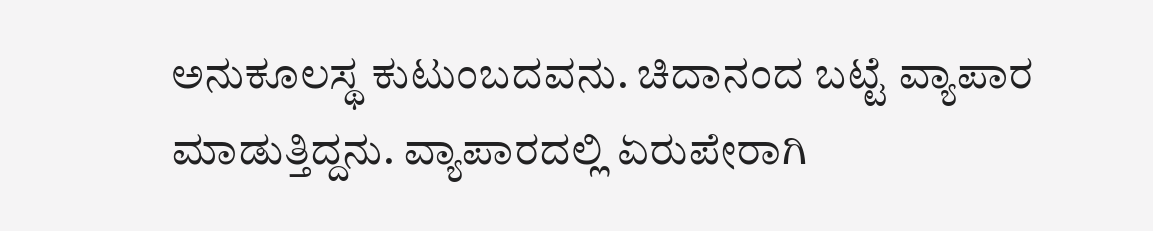ಅನುಕೂಲಸ್ಥ ಕುಟುಂಬದವನು. ಚಿದಾನಂದ ಬಟ್ಟೆ ವ್ಯಾಪಾರ ಮಾಡುತ್ತಿದ್ದನು. ವ್ಯಾಪಾರದಲ್ಲಿ ಏರುಪೇರಾಗಿ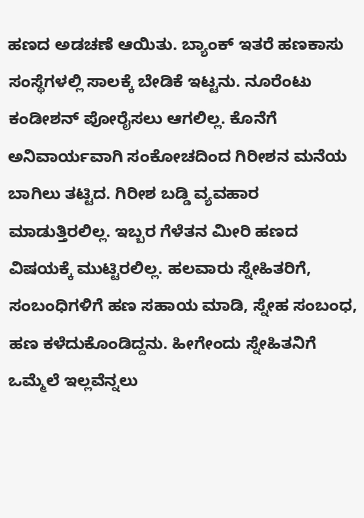ಹಣದ ಅಡಚಣೆ ಆಯಿತು. ಬ್ಯಾಂಕ್ ಇತರೆ ಹಣಕಾಸು ಸಂಸ್ಥೆಗಳಲ್ಲಿ ಸಾಲಕ್ಕೆ ಬೇಡಿಕೆ ಇಟ್ಟನು. ನೂರೆಂಟು ಕಂಡೀಶನ್ ಪೋರೈಸಲು ಆಗಲಿಲ್ಲ. ಕೊನೆಗೆ ಅನಿವಾರ್ಯವಾಗಿ ಸಂಕೋಚದಿಂದ ಗಿರೀಶನ ಮನೆಯ ಬಾಗಿಲು ತಟ್ಟಿದ. ಗಿರೀಶ ಬಡ್ಡಿ ವ್ಯವಹಾರ ಮಾಡುತ್ತಿರಲಿಲ್ಲ. ಇಬ್ಬರ ಗೆಳೆತನ ಮೀರಿ ಹಣದ ವಿಷಯಕ್ಕೆ ಮುಟ್ಟಿರಲಿಲ್ಲ. ಹಲವಾರು ಸ್ನೇಹಿತರಿಗೆ, ಸಂಬಂಧಿಗಳಿಗೆ ಹಣ ಸಹಾಯ ಮಾಡಿ, ಸ್ನೇಹ ಸಂಬಂಧ, ಹಣ ಕಳೆದುಕೊಂಡಿದ್ದನು. ಹೀಗೇಂದು ಸ್ನೇಹಿತನಿಗೆ ಒಮ್ಮೆಲೆ ಇಲ್ಲವೆನ್ನಲು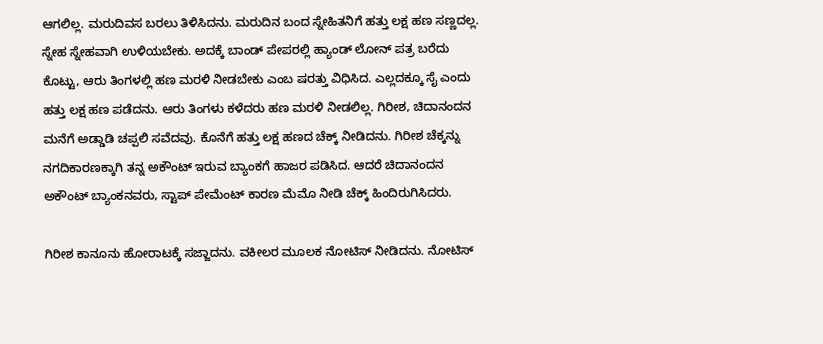ಆಗಲಿಲ್ಲ. ಮರುದಿವಸ ಬರಲು ತಿಳಿಸಿದನು. ಮರುದಿನ ಬಂದ ಸ್ನೇಹಿತನಿಗೆ ಹತ್ತು ಲಕ್ಷ ಹಣ ಸಣ್ಣದಲ್ಲ. ಸ್ನೇಹ ಸ್ನೇಹವಾಗಿ ಉಳಿಯಬೇಕು. ಅದಕ್ಕೆ ಬಾಂಡ್ ಪೇಪರಲ್ಲಿ ಹ್ಯಾಂಡ್ ಲೋನ್ ಪತ್ರ ಬರೆದು ಕೊಟ್ಟು, ಆರು ತಿಂಗಳಲ್ಲಿ ಹಣ ಮರಳಿ ನೀಡಬೇಕು ಎಂಬ ಷರತ್ತು ವಿಧಿಸಿದ. ಎಲ್ಲದಕ್ಕೂ ಸೈ ಎಂದು ಹತ್ತು ಲಕ್ಷ ಹಣ ಪಡೆದನು. ಆರು ತಿಂಗಳು ಕಳೆದರು ಹಣ ಮರಳಿ ನೀಡಲಿಲ್ಲ. ಗಿರೀಶ, ಚಿದಾನಂದನ ಮನೆಗೆ ಅಡ್ಡಾಡಿ ಚಪ್ಪಲಿ ಸವೆದವು. ಕೊನೆಗೆ ಹತ್ತು ಲಕ್ಷ ಹಣದ ಚೆಕ್ಕ್ ನೀಡಿದನು. ಗಿರೀಶ ಚೆಕ್ಕನ್ನು ನಗದಿಕಾರಣಕ್ಕಾಗಿ ತನ್ನ ಅಕೌಂಟ್ ಇರುವ ಬ್ಯಾಂಕಗೆ ಹಾಜರ ಪಡಿಸಿದ. ಆದರೆ ಚಿದಾನಂದನ ಅಕೌಂಟ್ ಬ್ಯಾಂಕನವರು, ಸ್ಟಾಪ್ ಪೇಮೆಂಟ್ ಕಾರಣ ಮೆಮೊ ನೀಡಿ ಚೆಕ್ಕ್ ಹಿಂದಿರುಗಿಸಿದರು.

ಗಿರೀಶ ಕಾನೂನು ಹೋರಾಟಕ್ಕೆ ಸಜ್ಜಾದನು. ವಕೀಲರ ಮೂಲಕ ನೋಟಿಸ್ ನೀಡಿದನು. ನೋಟಿಸ್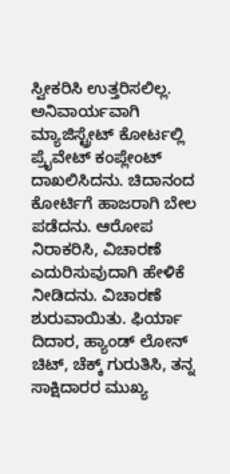ಸ್ವೀಕರಿಸಿ ಉತ್ತರಿಸಲಿಲ್ಲ. ಅನಿವಾರ್ಯವಾಗಿ ಮ್ಯಾಜಿಸ್ಟ್ರೇಟ್ ಕೋರ್ಟಲ್ಲಿ ಪ್ರೈವೇಟ್ ಕಂಪ್ಲೇಂಟ್ ದಾಖಲಿಸಿದನು. ಚಿದಾನಂದ ಕೋರ್ಟಿಗೆ ಹಾಜರಾಗಿ ಬೇಲ ಪಡೆದನು. ಆರೋಪ ನಿರಾಕರಿಸಿ, ವಿಚಾರಣೆ ಎದುರಿಸುವುದಾಗಿ ಹೇಳಿಕೆ ನೀಡಿದನು. ವಿಚಾರಣೆ ಶುರುವಾಯಿತು. ಫಿರ್ಯಾ ದಿದಾರ, ಹ್ಯಾಂಡ್ ಲೋನ್ ಚಿಟ್, ಚೆಕ್ಕ್ ಗುರುತಿಸಿ, ತನ್ನ ಸಾಕ್ಷಿದಾರರ ಮುಖ್ಯ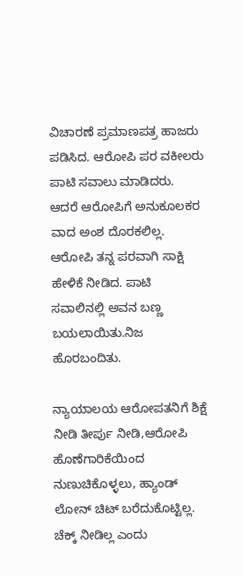ವಿಚಾರಣೆ ಪ್ರಮಾಣಪತ್ರ ಹಾಜರು ಪಡಿಸಿದ. ಆರೋಪಿ ಪರ ವಕೀಲರು ಪಾಟಿ ಸವಾಲು ಮಾಡಿದರು. ಆದರೆ ಆರೋಪಿಗೆ ಅನುಕೂಲಕರ ವಾದ ಅಂಶ ದೊರಕಲಿಲ್ಲ. ಆರೋಪಿ ತನ್ನ ಪರವಾಗಿ ಸಾಕ್ಷಿ ಹೇಳಿಕೆ ನೀಡಿದ. ಪಾಟಿ ಸವಾಲಿನಲ್ಲಿ ಅವನ ಬಣ್ಣ ಬಯಲಾಯಿತು.ನಿಜ ಹೊರಬಂದಿತು.

ನ್ಯಾಯಾಲಯ ಆರೋಪತನಿಗೆ ಶಿಕ್ಷೆ ನೀಡಿ ತೀರ್ಪು ನೀಡಿ,ಆರೋಪಿ ಹೊಣೆಗಾರಿಕೆಯಿಂದ ನುಣುಚಿಕೊಳ್ಳಲು, ಹ್ಯಾಂಡ್ ಲೋನ್ ಚಿಟ್ ಬರೆದುಕೊಟ್ಟಿಲ್ಲ. ಚೆಕ್ಕ್ ನೀಡಿಲ್ಲ ಎಂದು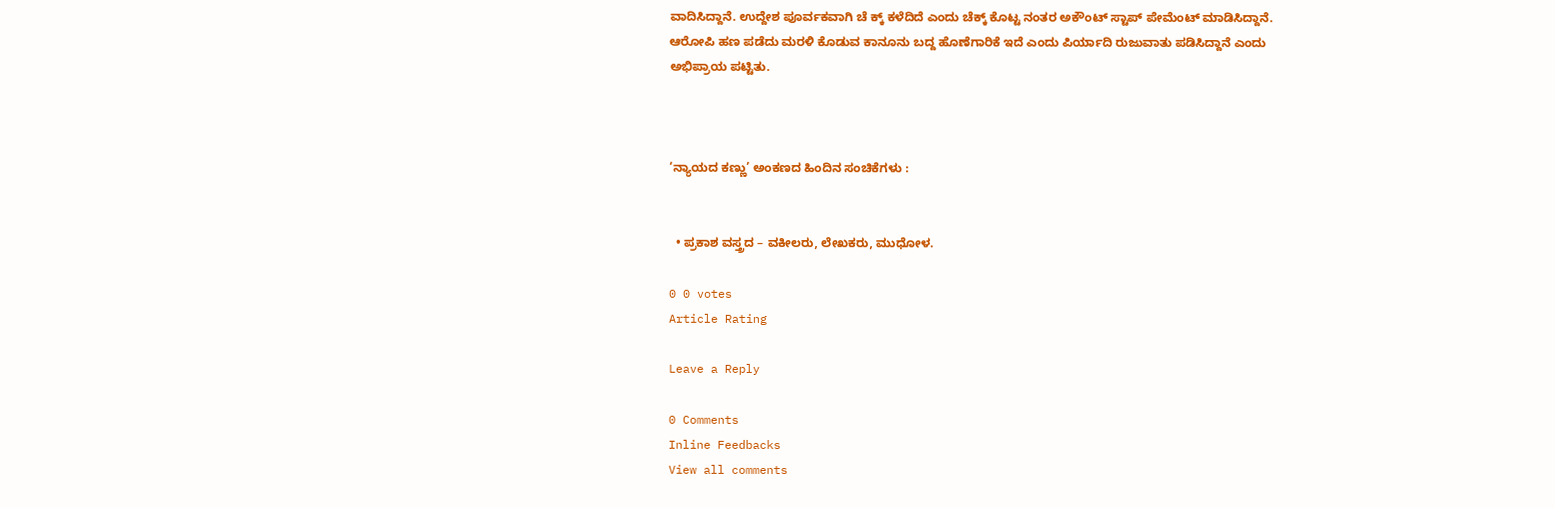ವಾದಿಸಿದ್ದಾನೆ. ಉದ್ದೇಶ ಪೂರ್ವಕವಾಗಿ ಚೆ ಕ್ಕ್ ಕಳೆದಿದೆ ಎಂದು ಚೆಕ್ಕ್ ಕೊಟ್ಟ ನಂತರ ಅಕೌಂಟ್ ಸ್ಟಾಪ್ ಪೇಮೆಂಟ್ ಮಾಡಿಸಿದ್ದಾನೆ. ಆರೋಪಿ ಹಣ ಪಡೆದು ಮರಳಿ ಕೊಡುವ ಕಾನೂನು ಬದ್ದ ಹೊಣೆಗಾರಿಕೆ ಇದೆ ಎಂದು ಪಿರ್ಯಾದಿ ರುಜುವಾತು ಪಡಿಸಿದ್ದಾನೆ ಎಂದು ಅಭಿಪ್ರಾಯ ಪಟ್ಟಿತು.



‘ನ್ಯಾಯದ ಕಣ್ಣು’ ಅಂಕಣದ ಹಿಂದಿನ ಸಂಚಿಕೆಗಳು :


  • ಪ್ರಕಾಶ ವಸ್ತ್ರದ – ವಕೀಲರು, ಲೇಖಕರು, ಮುಧೋಳ.

0 0 votes
Article Rating

Leave a Reply

0 Comments
Inline Feedbacks
View all comments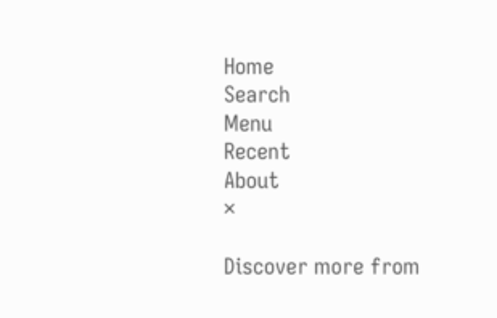Home
Search
Menu
Recent
About
×

Discover more from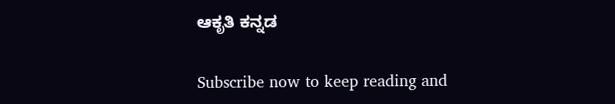ಆಕೃತಿ ಕನ್ನಡ

Subscribe now to keep reading and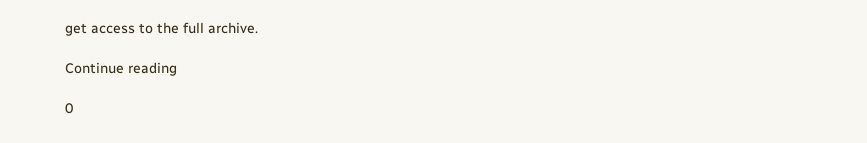get access to the full archive.

Continue reading

0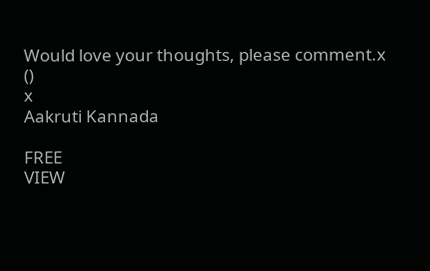Would love your thoughts, please comment.x
()
x
Aakruti Kannada

FREE
VIEW